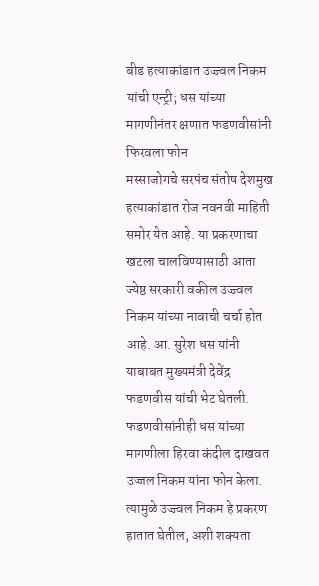बीड हत्याकांडात उज्ज्वल निकम यांची एन्ट्री; धस यांच्या मागणीनंतर क्षणात फडणवीसांनी फिरवला फोन
मस्साजोगचे सरपंच संतोष देशमुख हत्याकांडात रोज नवनवी माहिती समोर येत आहे. या प्रकरणाचा खटला चालविण्यासाठी आता ज्येष्ठ सरकारी वकील उज्ज्वल निकम यांच्या नावाची चर्चा होत आहे. आ. सुरेश धस यांनी याबाबत मुख्यमंत्री देवेंद्र फडणवीस यांची भेट घेतली. फडणवीसांनीही धस यांच्या मागणीला हिरवा कंदील दाखवत उज्जल निकम यांना फोन केला. त्यामुळे उज्ज्वल निकम हे प्रकरण हातात घेतील, अशी शक्यता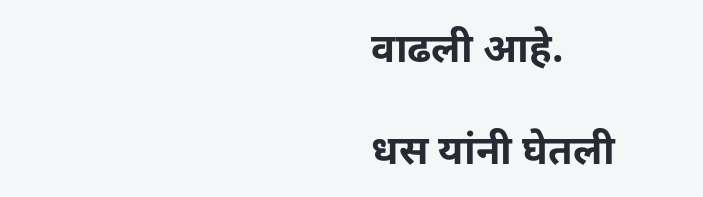वाढली आहे.

धस यांनी घेतली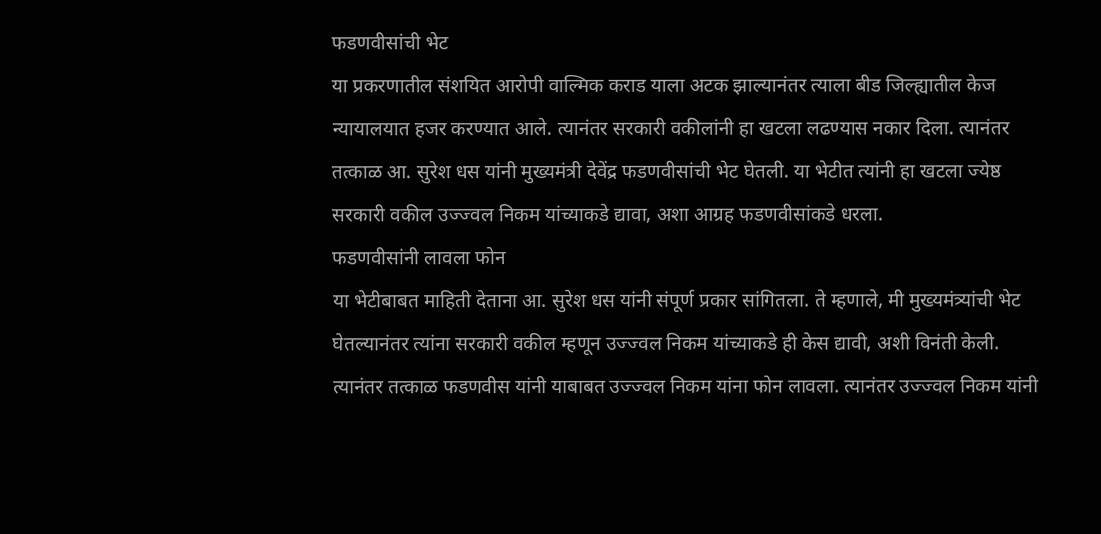फडणवीसांची भेट
या प्रकरणातील संशयित आरोपी वाल्मिक कराड याला अटक झाल्यानंतर त्याला बीड जिल्ह्यातील केज न्यायालयात हजर करण्यात आले. त्यानंतर सरकारी वकीलांनी हा खटला लढण्यास नकार दिला. त्यानंतर तत्काळ आ. सुरेश धस यांनी मुख्यमंत्री देवेंद्र फडणवीसांची भेट घेतली. या भेटीत त्यांनी हा खटला ज्येष्ठ सरकारी वकील उज्ज्वल निकम यांच्याकडे द्यावा, अशा आग्रह फडणवीसांकडे धरला.
फडणवीसांनी लावला फोन
या भेटीबाबत माहिती देताना आ. सुरेश धस यांनी संपूर्ण प्रकार सांगितला. ते म्हणाले, मी मुख्यमंत्र्यांची भेट घेतल्यानंतर त्यांना सरकारी वकील म्हणून उज्ज्वल निकम यांच्याकडे ही केस द्यावी, अशी विनंती केली. त्यानंतर तत्काळ फडणवीस यांनी याबाबत उज्ज्वल निकम यांना फोन लावला. त्यानंतर उज्ज्वल निकम यांनी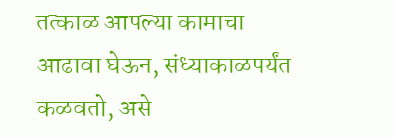तत्काळ आपल्या कामाचा आढावा घेऊन, संध्याकाळपर्यंत कळवतो, असे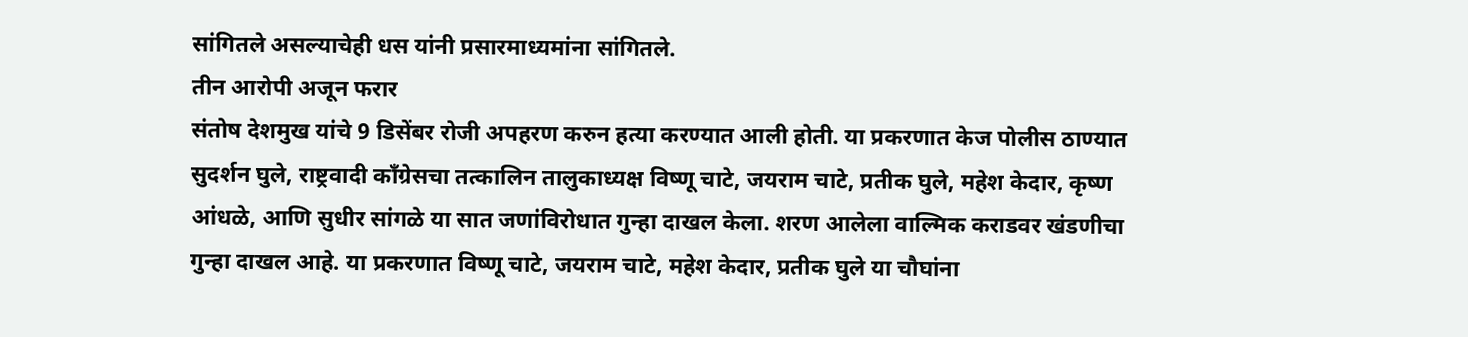सांगितले असल्याचेही धस यांनी प्रसारमाध्यमांना सांगितले.
तीन आरोपी अजून फरार
संतोष देशमुख यांचे 9 डिसेंबर रोजी अपहरण करुन हत्या करण्यात आली होती. या प्रकरणात केज पोलीस ठाण्यात सुदर्शन घुले, राष्ट्रवादी काँग्रेसचा तत्कालिन तालुकाध्यक्ष विष्णू चाटे, जयराम चाटे, प्रतीक घुले, महेश केदार, कृष्ण आंधळे, आणि सुधीर सांगळे या सात जणांविरोधात गुन्हा दाखल केला. शरण आलेला वाल्मिक कराडवर खंडणीचा गुन्हा दाखल आहे. या प्रकरणात विष्णू चाटे, जयराम चाटे, महेश केदार, प्रतीक घुले या चौघांना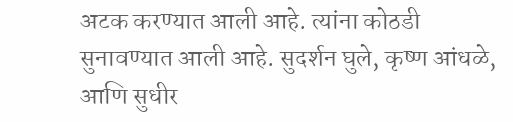अटक करण्यात आली आहे. त्यांना कोठडी सुनावण्यात आली आहे. सुदर्शन घुले, कृष्ण आंधळे, आणि सुधीर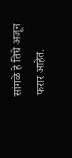सांगळे हे तिघे अजून फरार आहेत.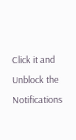Click it and Unblock the Notifications